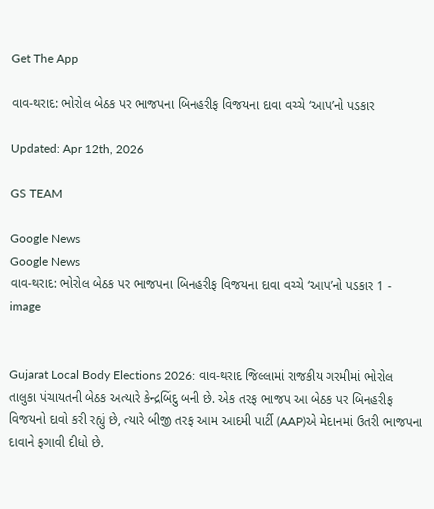Get The App

વાવ-થરાદ: ભોરોલ બેઠક પર ભાજપના બિનહરીફ વિજયના દાવા વચ્ચે ‘આપ’નો પડકાર

Updated: Apr 12th, 2026

GS TEAM

Google News
Google News
વાવ-થરાદ: ભોરોલ બેઠક પર ભાજપના બિનહરીફ વિજયના દાવા વચ્ચે ‘આપ’નો પડકાર 1 - image


Gujarat Local Body Elections 2026: વાવ-થરાદ જિલ્લામાં રાજકીય ગરમીમાં ભોરોલ તાલુકા પંચાયતની બેઠક અત્યારે કેન્દ્રબિંદુ બની છે. એક તરફ ભાજપ આ બેઠક પર બિનહરીફ વિજયનો દાવો કરી રહ્યું છે, ત્યારે બીજી તરફ આમ આદમી પાર્ટી (AAP)એ મેદાનમાં ઉતરી ભાજપના દાવાને ફગાવી દીધો છે.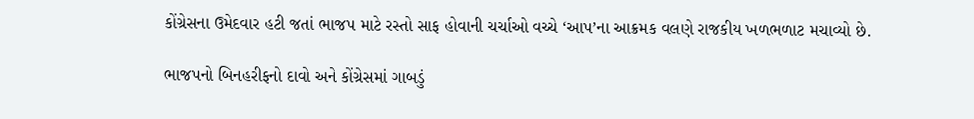કોંગ્રેસના ઉમેદવાર હટી જતાં ભાજપ માટે રસ્તો સાફ હોવાની ચર્ચાઓ વચ્ચે ‘આપ’ના આક્રમક વલણે રાજકીય ખળભળાટ મચાવ્યો છે.

ભાજપનો બિનહરીફનો દાવો અને કોંગ્રેસમાં ગાબડું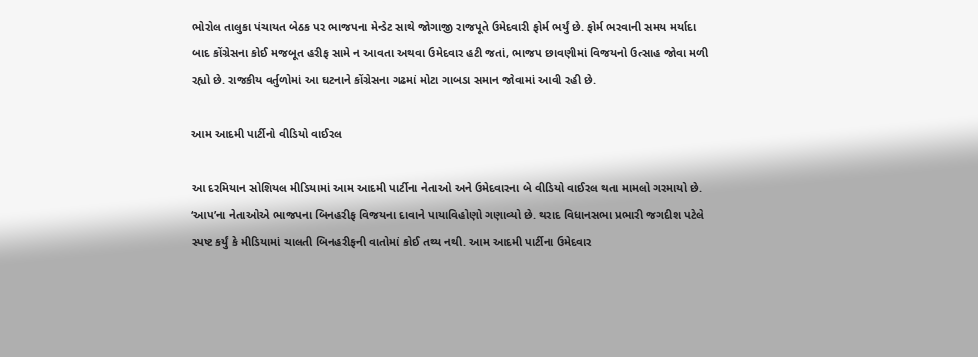ભોરોલ તાલુકા પંચાયત બેઠક પર ભાજપના મેન્ડેટ સાથે જોગાજી રાજપૂતે ઉમેદવારી ફોર્મ ભર્યું છે. ફોર્મ ભરવાની સમય મર્યાદા બાદ કોંગ્રેસના કોઈ મજબૂત હરીફ સામે ન આવતા અથવા ઉમેદવાર હટી જતાં, ભાજપ છાવણીમાં વિજયનો ઉત્સાહ જોવા મળી રહ્યો છે. રાજકીય વર્તુળોમાં આ ઘટનાને કોંગ્રેસના ગઢમાં મોટા ગાબડા સમાન જોવામાં આવી રહી છે.

આમ આદમી પાર્ટીનો વીડિયો વાઈરલ

આ દરમિયાન સોશિયલ મીડિયામાં આમ આદમી પાર્ટીના નેતાઓ અને ઉમેદવારના બે વીડિયો વાઈરલ થતા મામલો ગરમાયો છે. ‘આપ’ના નેતાઓએ ભાજપના બિનહરીફ વિજયના દાવાને પાયાવિહોણો ગણાવ્યો છે. થરાદ વિધાનસભા પ્રભારી જગદીશ પટેલે સ્પષ્ટ કર્યું કે મીડિયામાં ચાલતી બિનહરીફની વાતોમાં કોઈ તથ્ય નથી. આમ આદમી પાર્ટીના ઉમેદવાર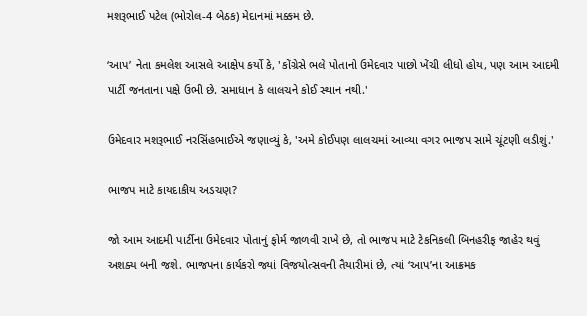મશરૂભાઈ પટેલ (ભોરોલ-4 બેઠક) મેદાનમાં મક્કમ છે.

‘આપ’ નેતા કમલેશ આસલે આક્ષેપ કર્યો કે, 'કોંગ્રેસે ભલે પોતાનો ઉમેદવાર પાછો ખેંચી લીધો હોય, પણ આમ આદમી પાર્ટી જનતાના પક્ષે ઉભી છે. સમાધાન કે લાલચને કોઈ સ્થાન નથી.'

ઉમેદવાર મશરૂભાઈ નરસિંહભાઈએ જણાવ્યું કે, 'અમે કોઈપણ લાલચમાં આવ્યા વગર ભાજપ સામે ચૂંટણી લડીશું.'

ભાજપ માટે કાયદાકીય અડચણ?

જો આમ આદમી પાર્ટીના ઉમેદવાર પોતાનું ફોર્મ જાળવી રાખે છે, તો ભાજપ માટે ટેકનિકલી બિનહરીફ જાહેર થવું અશક્ય બની જશે. ભાજપના કાર્યકરો જ્યાં વિજયોત્સવની તૈયારીમાં છે, ત્યાં ‘આપ’ના આક્રમક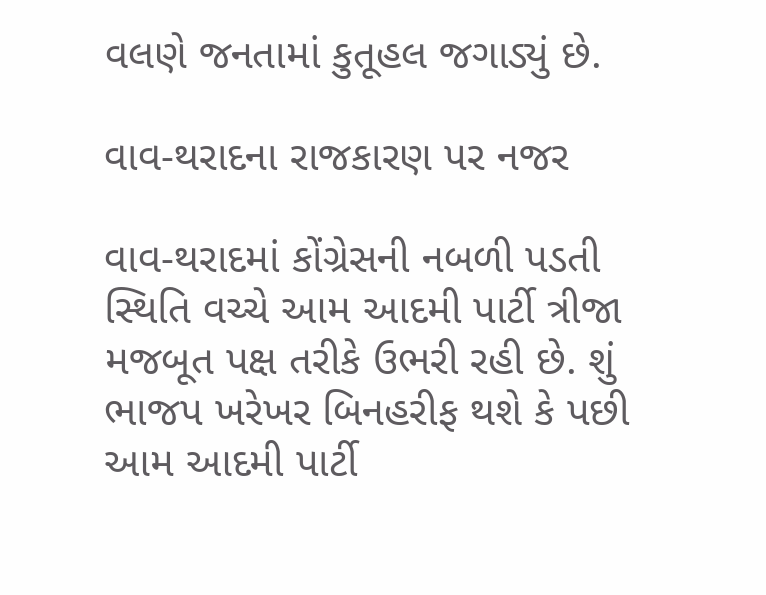વલણે જનતામાં કુતૂહલ જગાડ્યું છે.

વાવ-થરાદના રાજકારણ પર નજર

વાવ-થરાદમાં કોંગ્રેસની નબળી પડતી સ્થિતિ વચ્ચે આમ આદમી પાર્ટી ત્રીજા મજબૂત પક્ષ તરીકે ઉભરી રહી છે. શું ભાજપ ખરેખર બિનહરીફ થશે કે પછી આમ આદમી પાર્ટી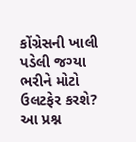કોંગ્રેસની ખાલી પડેલી જગ્યા ભરીને મોટો ઉલટફેર કરશે? આ પ્રશ્ન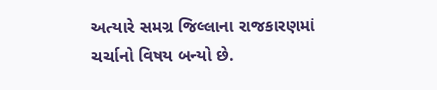અત્યારે સમગ્ર જિલ્લાના રાજકારણમાં ચર્ચાનો વિષય બન્યો છે.